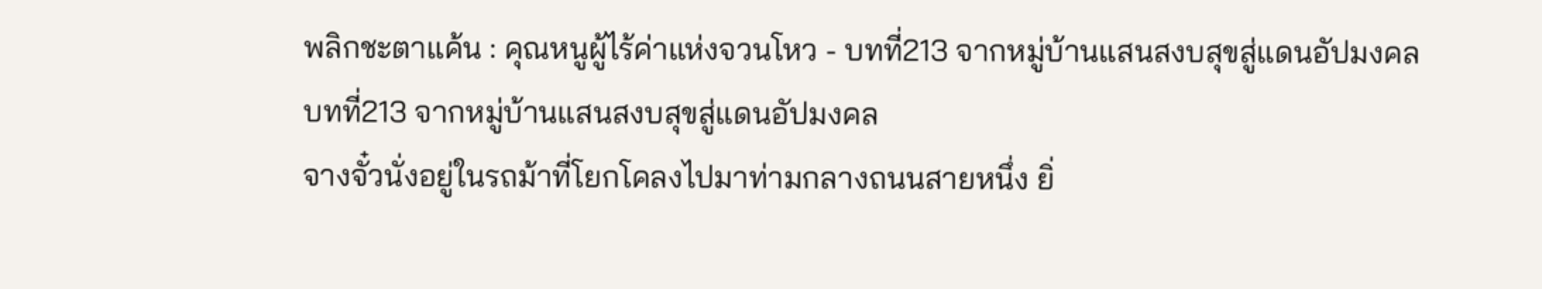พลิกชะตาแค้น : คุณหนูผู้ไร้ค่าแห่งจวนโหว - บทที่213 จากหมู่บ้านแสนสงบสุขสู่แดนอัปมงคล
บทที่213 จากหมู่บ้านแสนสงบสุขสู่แดนอัปมงคล
จางจั๋วนั่งอยู่ในรถม้าที่โยกโคลงไปมาท่ามกลางถนนสายหนึ่ง ยิ่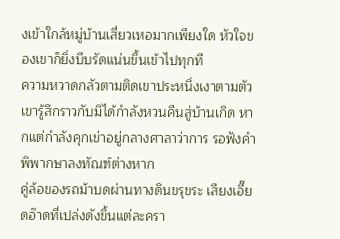งเข้าใกล้หมู่บ้านเสี่ยวเหอมากเพียงใด หัวใจของเขาก็ยิ่งบีบรัดแน่นขึ้นเข้าไปทุกที
ความหวาดกลัวตามติดเขาประหนึ่งเงาตามตัว เขารู้สึกราวกับมิได้กำลังหวนคืนสู่บ้านเกิด หากแต่กำลังคุกเข่าอยู่กลางศาลาว่าการ รอฟังคำพิพากษาลงทัณฑ์ต่างหาก
คู่ล้อของรถม้าบดผ่านทางดินขรุขระ เสียงเอี๊ยดอ๊าดที่เปล่งดังขึ้นแต่ละครา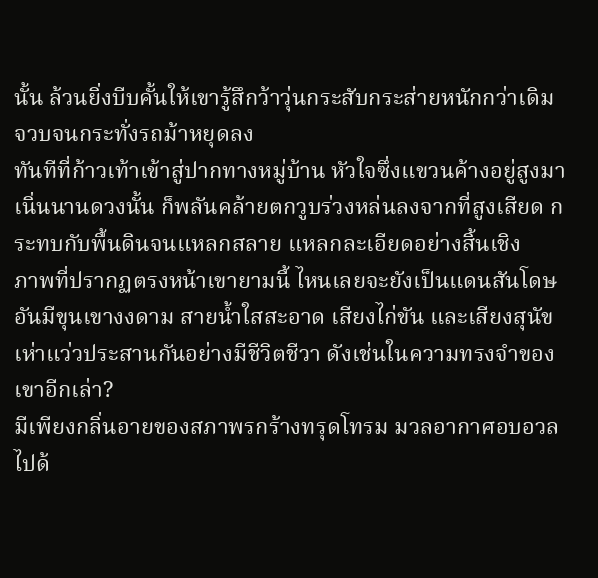นั้น ล้วนยิ่งบีบคั้นให้เขารู้สึกว้าวุ่นกระสับกระส่ายหนักกว่าเดิม
จวบจนกระทั่งรถม้าหยุดลง
ทันทีที่ก้าวเท้าเข้าสู่ปากทางหมู่บ้าน หัวใจซึ่งแขวนค้างอยู่สูงมาเนิ่นนานดวงนั้น ก็พลันคล้ายตกวูบร่วงหล่นลงจากที่สูงเสียด กระทบกับพื้นดินจนแหลกสลาย แหลกละเอียดอย่างสิ้นเชิง
ภาพที่ปรากฏตรงหน้าเขายามนี้ ไหนเลยจะยังเป็นแดนสันโดษอันมีขุนเขางงดาม สายน้ำใสสะอาด เสียงไก่ขัน และเสียงสุนัขเห่าแว่วประสานกันอย่างมีชีวิตชีวา ดังเช่นในความทรงจำของเขาอีกเล่า?
มีเพียงกลิ่นอายของสภาพรกร้างทรุดโทรม มวลอากาศอบอวลไปด้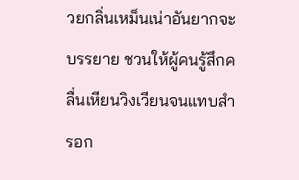วยกลิ่นเหม็นเน่าอันยากจะบรรยาย ชวนให้ผู้คนรู้สึกคลื่นเหียนวิงเวียนจนแทบสำรอก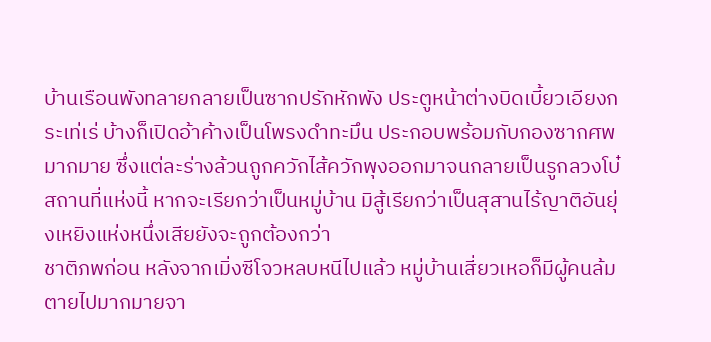บ้านเรือนพังทลายกลายเป็นซากปรักหักพัง ประตูหน้าต่างบิดเบี้ยวเอียงกระเท่เร่ บ้างก็เปิดอ้าค้างเป็นโพรงดำทะมึน ประกอบพร้อมกับกองซากศพมากมาย ซึ่งแต่ละร่างล้วนถูกควักไส้ควักพุงออกมาจนกลายเป็นรูกลวงโบ๋
สถานที่แห่งนี้ หากจะเรียกว่าเป็นหมู่บ้าน มิสู้เรียกว่าเป็นสุสานไร้ญาติอันยุ่งเหยิงแห่งหนึ่งเสียยังจะถูกต้องกว่า
ชาติภพก่อน หลังจากเมิ่งซีโจวหลบหนีไปแล้ว หมู่บ้านเสี่ยวเหอก็มีผู้คนล้มตายไปมากมายจา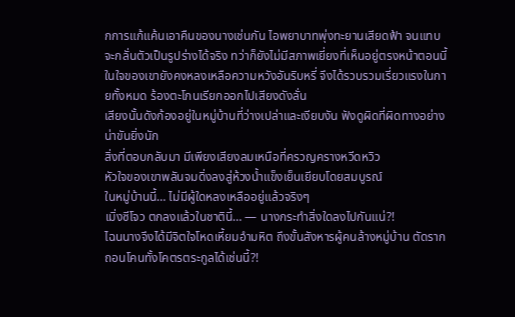กการแก้แค้นเอาคืนของนางเช่นกัน ไอพยาบาทพุ่งทะยานเสียดฟ้า จนแทบจะกลั่นตัวเป็นรูปร่างได้จริง ทว่าก็ยังไม่มีสภาพเยี่ยงที่เห็นอยู่ตรงหน้าตอนนี้
ในใจของเขายังคงหลงเหลือความหวังอันริบหรี่ จึงได้รวบรวมเรี่ยวแรงในกายทั้งหมด ร้องตะโกนเรียกออกไปเสียงดังลั่น
เสียงนั้นดังก้องอยู่ในหมู่บ้านที่ว่างเปล่าและเงียบงัน ฟังดูผิดที่ผิดทางอย่างน่าขันยิ่งนัก
สิ่งที่ตอบกลับมา มีเพียงเสียงลมเหนือที่ครวญครางหวีดหวิว
หัวใจของเขาพลันจมดิ่งลงสู่ห้วงน้ำแข็งเย็นเยียบโดยสมบูรณ์
ในหมู่บ้านนี้… ไม่มีผู้ใดหลงเหลืออยู่แล้วจริงๆ
เมิ่งซีโจว ตกลงแล้วในชาตินี้… — นางกระทำสิ่งใดลงไปกันแน่?!
ไฉนนางจึงได้มีจิตใจโหดเหี้ยมอำมหิต ถึงขั้นสังหารผู้คนล้างหมู่บ้าน ตัดรากถอนโคนทั้งโคตรตระกูลได้เช่นนี้?!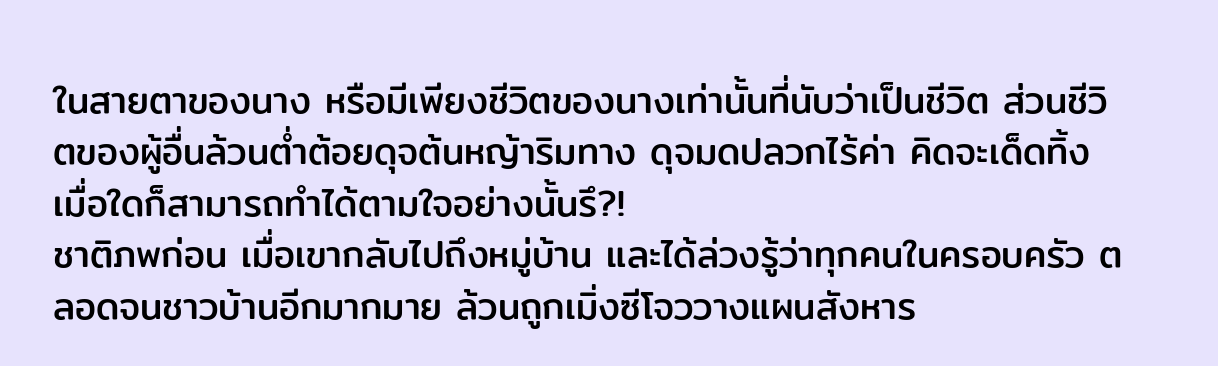ในสายตาของนาง หรือมีเพียงชีวิตของนางเท่านั้นที่นับว่าเป็นชีวิต ส่วนชีวิตของผู้อื่นล้วนต่ำต้อยดุจต้นหญ้าริมทาง ดุจมดปลวกไร้ค่า คิดจะเด็ดทิ้งเมื่อใดก็สามารถทำได้ตามใจอย่างนั้นรึ?!
ชาติภพก่อน เมื่อเขากลับไปถึงหมู่บ้าน และได้ล่วงรู้ว่าทุกคนในครอบครัว ตลอดจนชาวบ้านอีกมากมาย ล้วนถูกเมิ่งซีโจววางแผนสังหาร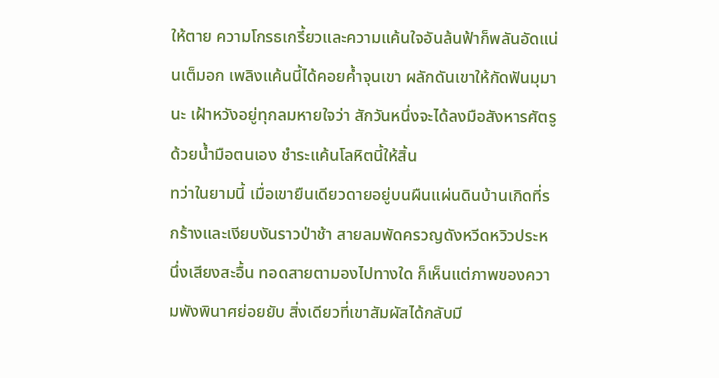ให้ตาย ความโกรธเกรี้ยวและความแค้นใจอันล้นฟ้าก็พลันอัดแน่นเต็มอก เพลิงแค้นนี้ได้คอยค้ำจุนเขา ผลักดันเขาให้กัดฟันมุมานะ เฝ้าหวังอยู่ทุกลมหายใจว่า สักวันหนึ่งจะได้ลงมือสังหารศัตรูด้วยน้ำมือตนเอง ชำระแค้นโลหิตนี้ให้สิ้น
ทว่าในยามนี้ เมื่อเขายืนเดียวดายอยู่บนผืนแผ่นดินบ้านเกิดที่รกร้างและเงียบงันราวป่าช้า สายลมพัดครวญดังหวีดหวิวประหนึ่งเสียงสะอื้น ทอดสายตามองไปทางใด ก็เห็นแต่ภาพของความพังพินาศย่อยยับ สิ่งเดียวที่เขาสัมผัสได้กลับมี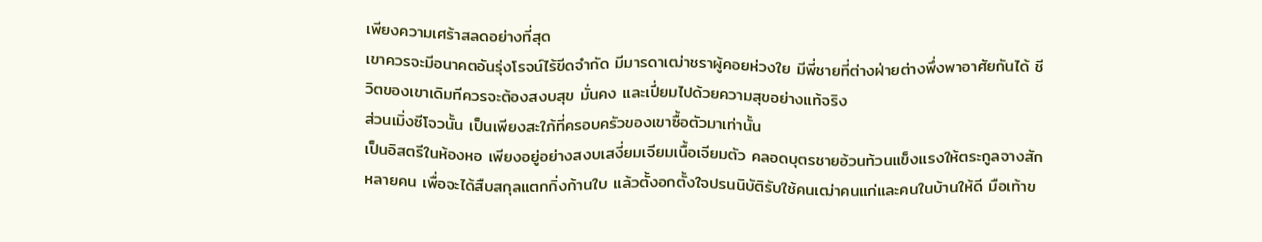เพียงความเศร้าสลดอย่างที่สุด
เขาควรจะมีอนาคตอันรุ่งโรจน์ไร้ขีดจำกัด มีมารดาเฒ่าชราผู้คอยห่วงใย มีพี่ชายที่ต่างฝ่ายต่างพึ่งพาอาศัยกันได้ ชีวิตของเขาเดิมทีควรจะต้องสงบสุข มั่นคง และเปี่ยมไปด้วยความสุขอย่างแท้จริง
ส่วนเมิ่งซีโจวนั้น เป็นเพียงสะใภ้ที่ครอบครัวของเขาซื้อตัวมาเท่านั้น
เป็นอิสตรีในห้องหอ เพียงอยู่อย่างสงบเสงี่ยมเจียมเนื้อเจียมตัว คลอดบุตรชายอ้วนท้วนแข็งแรงให้ตระกูลจางสักหลายคน เพื่อจะได้สืบสกุลแตกกิ่งก้านใบ แล้วตั้งอกตั้งใจปรนนิบัติรับใช้คนเฒ่าคนแก่และคนในบ้านให้ดี มือเท้าข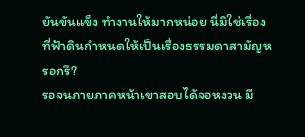ยันขันแข็ง ทำงานให้มากหน่อย นี่มิใช่เรื่องที่ฟ้าดินกำหนดให้เป็นเรื่องธรรมดาสามัญหรอกรึ?
รอจนภายภาคหน้าเขาสอบได้จอหงวน มี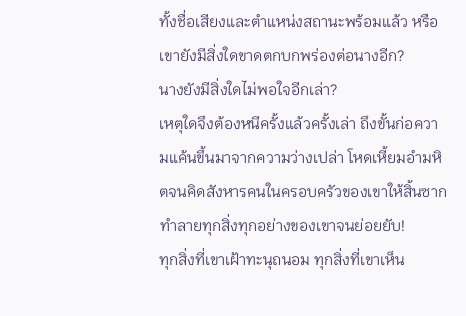ทั้งชื่อเสียงและตำแหน่งสถานะพร้อมแล้ว หรือเขายังมีสิ่งใดขาดตกบกพร่องต่อนางอีก?
นางยังมีสิ่งใดไม่พอใจอีกเล่า?
เหตุใดจึงต้องหนีครั้งแล้วครั้งเล่า ถึงขั้นก่อความแค้นขึ้นมาจากความว่างเปล่า โหดเหี้ยมอำมหิตจนคิดสังหารคนในครอบครัวของเขาให้สิ้นซาก ทำลายทุกสิ่งทุกอย่างของเขาจนย่อยยับ!
ทุกสิ่งที่เขาเฝ้าทะนุถนอม ทุกสิ่งที่เขาเห็น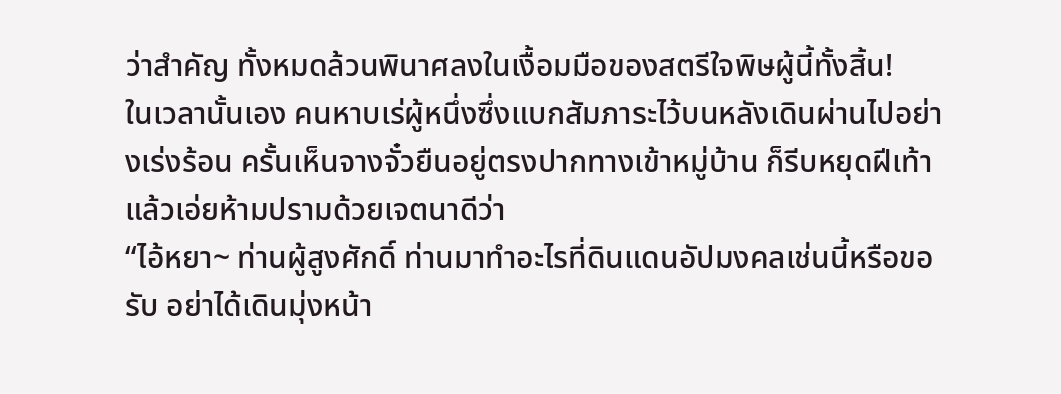ว่าสำคัญ ทั้งหมดล้วนพินาศลงในเงื้อมมือของสตรีใจพิษผู้นี้ทั้งสิ้น!
ในเวลานั้นเอง คนหาบเร่ผู้หนึ่งซึ่งแบกสัมภาระไว้บนหลังเดินผ่านไปอย่างเร่งร้อน ครั้นเห็นจางจั๋วยืนอยู่ตรงปากทางเข้าหมู่บ้าน ก็รีบหยุดฝีเท้าแล้วเอ่ยห้ามปรามด้วยเจตนาดีว่า
“ไอ้หยา~ ท่านผู้สูงศักดิ์ ท่านมาทำอะไรที่ดินแดนอัปมงคลเช่นนี้หรือขอรับ อย่าได้เดินมุ่งหน้า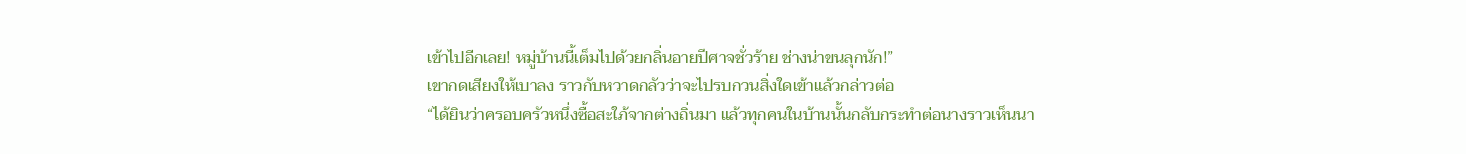เข้าไปอีกเลย! หมู่บ้านนี้เต็มไปด้วยกลิ่นอายปีศาจชั่วร้าย ช่างน่าขนลุกนัก!”
เขากดเสียงให้เบาลง ราวกับหวาดกลัวว่าจะไปรบกวนสิ่งใดเข้าแล้วกล่าวต่อ
“ได้ยินว่าครอบครัวหนึ่งซื้อสะใภ้จากต่างถิ่นมา แล้วทุกคนในบ้านนั้นกลับกระทำต่อนางราวเห็นนา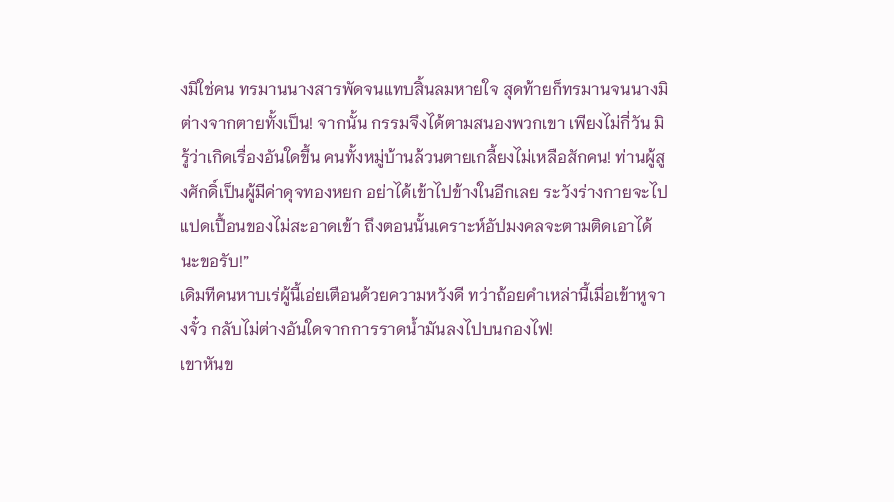งมิใช่คน ทรมานนางสารพัดจนแทบสิ้นลมหายใจ สุดท้ายก็ทรมานจนนางมิต่างจากตายทั้งเป็น! จากนั้น กรรมจึงได้ตามสนองพวกเขา เพียงไม่กี่วัน มิรู้ว่าเกิดเรื่องอันใดขึ้น คนทั้งหมู่บ้านล้วนตายเกลี้ยงไม่เหลือสักคน! ท่านผู้สูงศักดิ์เป็นผู้มีค่าดุจทองหยก อย่าได้เข้าไปข้างในอีกเลย ระวังร่างกายจะไปแปดเปื้อนของไม่สะอาดเข้า ถึงตอนนั้นเคราะห์อัปมงคลจะตามติดเอาได้นะขอรับ!”
เดิมทีคนหาบเร่ผู้นี้เอ่ยเตือนด้วยความหวังดี ทว่าถ้อยคำเหล่านี้เมื่อเข้าหูจางจั๋ว กลับไม่ต่างอันใดจากการราดน้ำมันลงไปบนกองไฟ!
เขาหันข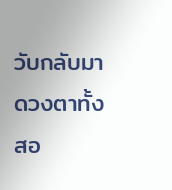วับกลับมา ดวงตาทั้งสอ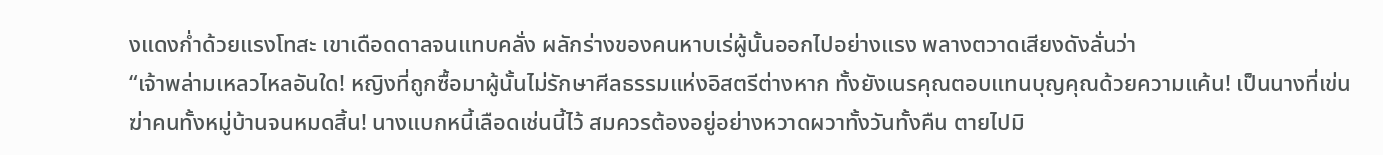งแดงก่ำด้วยแรงโทสะ เขาเดือดดาลจนแทบคลั่ง ผลักร่างของคนหาบเร่ผู้นั้นออกไปอย่างแรง พลางตวาดเสียงดังลั่นว่า
“เจ้าพล่ามเหลวไหลอันใด! หญิงที่ถูกซื้อมาผู้นั้นไม่รักษาศีลธรรมแห่งอิสตรีต่างหาก ทั้งยังเนรคุณตอบแทนบุญคุณด้วยความแค้น! เป็นนางที่เข่นฆ่าคนทั้งหมู่บ้านจนหมดสิ้น! นางแบกหนี้เลือดเช่นนี้ไว้ สมควรต้องอยู่อย่างหวาดผวาทั้งวันทั้งคืน ตายไปมิ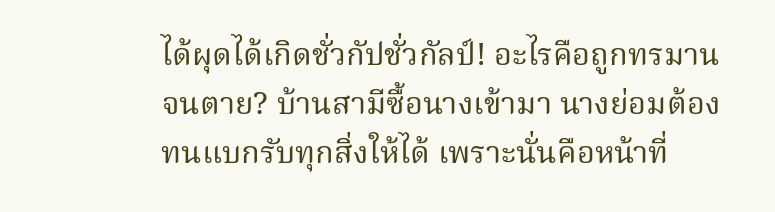ได้ผุดได้เกิดชั่วกัปชั่วกัลป์! อะไรคือถูกทรมานจนตาย? บ้านสามีซื้อนางเข้ามา นางย่อมต้องทนแบกรับทุกสิ่งให้ได้ เพราะนั่นคือหน้าที่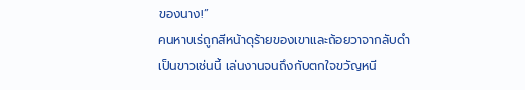ของนาง!”
คนหาบเร่ถูกสีหน้าดุร้ายของเขาและถ้อยวาจากลับดำเป็นขาวเช่นนี้ เล่นงานจนถึงกับตกใจขวัญหนี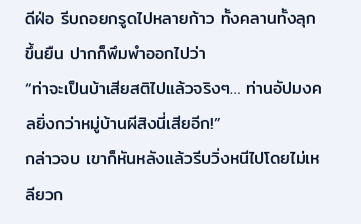ดีฝ่อ รีบถอยกรูดไปหลายก้าว ทั้งคลานทั้งลุกขึ้นยืน ปากก็พึมพำออกไปว่า
“ท่าจะเป็นบ้าเสียสติไปแล้วจริงๆ… ท่านอัปมงคลยิ่งกว่าหมู่บ้านผีสิงนี่เสียอีก!”
กล่าวจบ เขาก็หันหลังแล้วรีบวิ่งหนีไปโดยไม่เหลียวก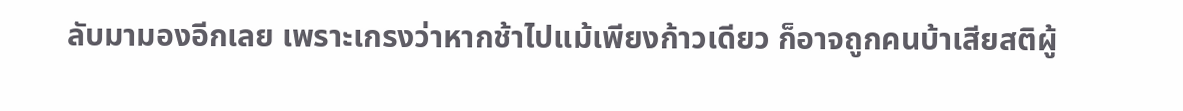ลับมามองอีกเลย เพราะเกรงว่าหากช้าไปแม้เพียงก้าวเดียว ก็อาจถูกคนบ้าเสียสติผู้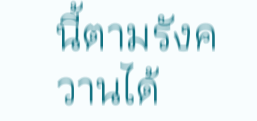นี้ตามรังควานได้